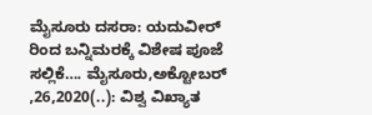ಮೈಸೂರು ದಸರಾ: ಯದುವೀರ್ ರಿಂದ ಬನ್ನಿಮರಕ್ಕೆ ವಿಶೇಷ ಪೂಜೆ ಸಲ್ಲಿಕೆ…. ಮೈಸೂರು,ಅಕ್ಟೋಬರ್ ,26,2020(..): ವಿಶ್ವ ವಿಖ್ಯಾತ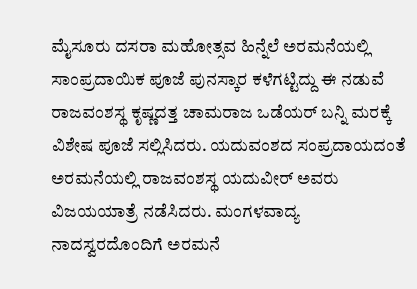ಮೈಸೂರು ದಸರಾ ಮಹೋತ್ಸವ ಹಿನ್ನೆಲೆ ಅರಮನೆಯಲ್ಲಿ ಸಾಂಪ್ರದಾಯಿಕ ಪೂಜೆ ಪುನಸ್ಕಾರ ಕಳೆಗಟ್ಟಿದ್ದು ಈ ನಡುವೆ ರಾಜವಂಶಸ್ಥ ಕೃಷ್ಣದತ್ತ ಚಾಮರಾಜ ಒಡೆಯರ್ ಬನ್ನಿ ಮರಕ್ಕೆ ವಿಶೇಷ ಪೂಜೆ ಸಲ್ಲಿಸಿದರು. ಯದುವಂಶದ ಸಂಪ್ರದಾಯದಂತೆ ಅರಮನೆಯಲ್ಲಿ ರಾಜವಂಶಸ್ಥ ಯದುವೀರ್ ಅವರು ವಿಜಯಯಾತ್ರೆ ನಡೆಸಿದರು. ಮಂಗಳವಾದ್ಯ ನಾದಸ್ವರದೊಂದಿಗೆ ಅರಮನೆ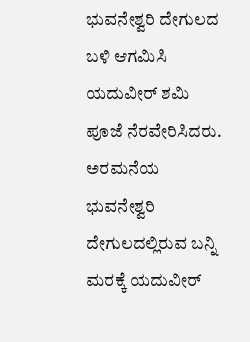ಭುವನೇಶ್ವರಿ ದೇಗುಲದ ಬಳಿ ಆಗಮಿಸಿ ಯದುವೀರ್ ಶಮಿ ಪೂಜೆ ನೆರವೇರಿಸಿದರು. ಅರಮನೆಯ ಭುವನೇಶ್ವರಿ ದೇಗುಲದಲ್ಲಿರುವ ಬನ್ನಿ ಮರಕ್ಕೆ ಯದುವೀರ್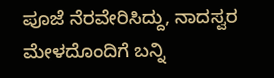ಪೂಜೆ ನೆರವೇರಿಸಿದ್ದು, ನಾದಸ್ವರ ಮೇಳದೊಂದಿಗೆ ಬನ್ನಿ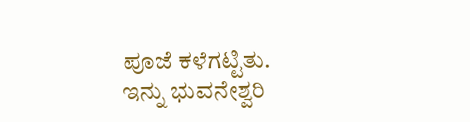ಪೂಜೆ ಕಳೆಗಟ್ಟಿತು. ಇನ್ನು ಭುವನೇಶ್ವರಿ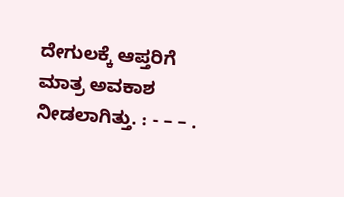ದೇಗುಲಕ್ಕೆ ಆಪ್ತರಿಗೆ ಮಾತ್ರ ಅವಕಾಶ ನೀಡಲಾಗಿತ್ತು. : - – – .